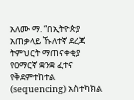አለሙ ማ. “በኢትዮጵያ አጠቃላይ ኹለተኛ ደረጃ ትምህርት ማጠናቀቂያ የዐማርኛ ቋንቋ ፈተና የቅደምተከተል (sequencing) አስተካክል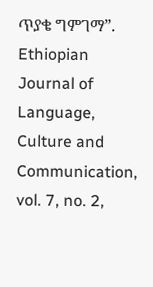ጥያቄ ግምገማ”. Ethiopian Journal of Language, Culture and Communication, vol. 7, no. 2,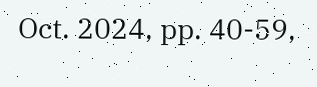Oct. 2024, pp. 40-59,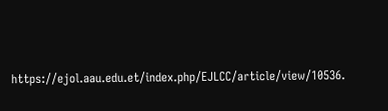https://ejol.aau.edu.et/index.php/EJLCC/article/view/10536.